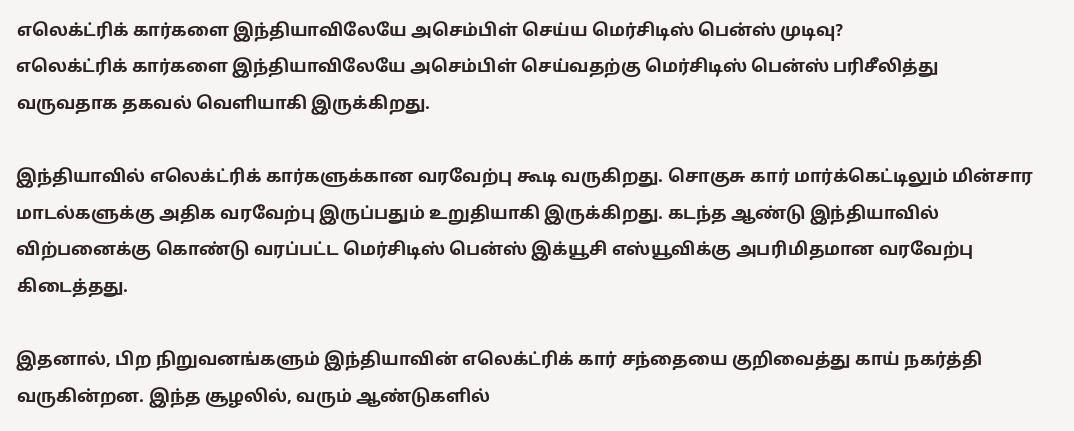எலெக்ட்ரிக் கார்களை இந்தியாவிலேயே அசெம்பிள் செய்ய மெர்சிடிஸ் பென்ஸ் முடிவு?
எலெக்ட்ரிக் கார்களை இந்தியாவிலேயே அசெம்பிள் செய்வதற்கு மெர்சிடிஸ் பென்ஸ் பரிசீலித்து வருவதாக தகவல் வெளியாகி இருக்கிறது.

இந்தியாவில் எலெக்ட்ரிக் கார்களுக்கான வரவேற்பு கூடி வருகிறது. சொகுசு கார் மார்க்கெட்டிலும் மின்சார மாடல்களுக்கு அதிக வரவேற்பு இருப்பதும் உறுதியாகி இருக்கிறது. கடந்த ஆண்டு இந்தியாவில் விற்பனைக்கு கொண்டு வரப்பட்ட மெர்சிடிஸ் பென்ஸ் இக்யூசி எஸ்யூவிக்கு அபரிமிதமான வரவேற்பு கிடைத்தது.

இதனால், பிற நிறுவனங்களும் இந்தியாவின் எலெக்ட்ரிக் கார் சந்தையை குறிவைத்து காய் நகர்த்தி வருகின்றன. இந்த சூழலில், வரும் ஆண்டுகளில்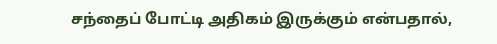சந்தைப் போட்டி அதிகம் இருக்கும் என்பதால்,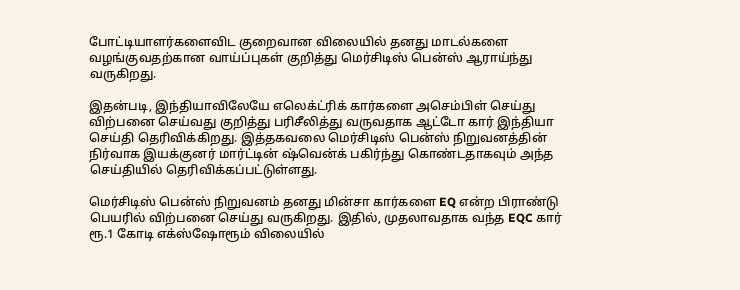போட்டியாளர்களைவிட குறைவான விலையில் தனது மாடல்களை வழங்குவதற்கான வாய்ப்புகள் குறித்து மெர்சிடிஸ் பென்ஸ் ஆராய்ந்து வருகிறது.

இதன்படி, இந்தியாவிலேயே எலெக்ட்ரிக் கார்களை அசெம்பிள் செய்து விற்பனை செய்வது குறித்து பரிசீலித்து வருவதாக ஆட்டோ கார் இந்தியா செய்தி தெரிவிக்கிறது. இத்தகவலை மெர்சிடிஸ் பென்ஸ் நிறுவனத்தின் நிர்வாக இயக்குனர் மார்ட்டின் ஷ்வென்க் பகிர்ந்து கொண்டதாகவும் அந்த செய்தியில் தெரிவிக்கப்பட்டுள்ளது.

மெர்சிடிஸ் பென்ஸ் நிறுவனம் தனது மின்சா கார்களை EQ என்ற பிராண்டு பெயரில் விற்பனை செய்து வருகிறது. இதில், முதலாவதாக வந்த EQC கார் ரூ.1 கோடி எக்ஸ்ஷோரூம் விலையில்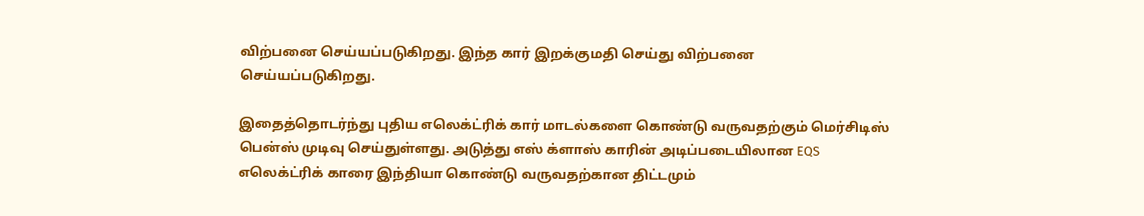விற்பனை செய்யப்படுகிறது. இந்த கார் இறக்குமதி செய்து விற்பனை செய்யப்படுகிறது.

இதைத்தொடர்ந்து புதிய எலெக்ட்ரிக் கார் மாடல்களை கொண்டு வருவதற்கும் மெர்சிடிஸ் பென்ஸ் முடிவு செய்துள்ளது. அடுத்து எஸ் க்ளாஸ் காரின் அடிப்படையிலான EQS எலெக்ட்ரிக் காரை இந்தியா கொண்டு வருவதற்கான திட்டமும்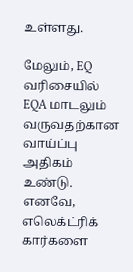உள்ளது.

மேலும், EQ வரிசையில் EQA மாடலும் வருவதற்கான வாய்ப்பு அதிகம் உண்டு. எனவே, எலெக்ட்ரிக் கார்களை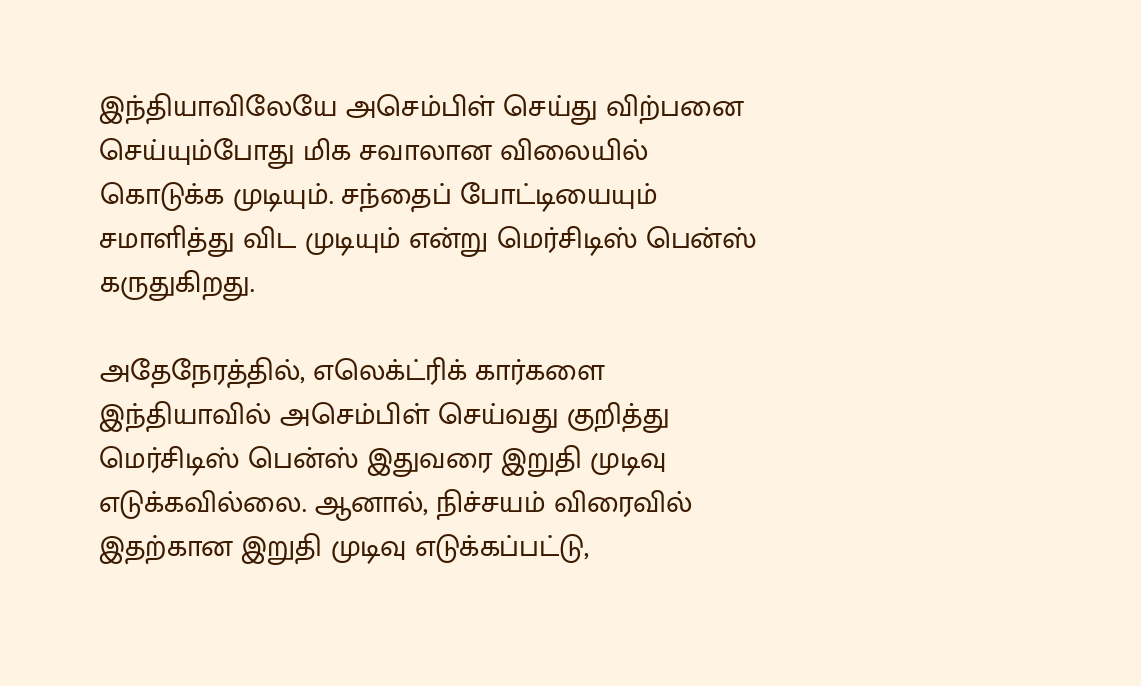இந்தியாவிலேயே அசெம்பிள் செய்து விற்பனை செய்யும்போது மிக சவாலான விலையில் கொடுக்க முடியும். சந்தைப் போட்டியையும் சமாளித்து விட முடியும் என்று மெர்சிடிஸ் பென்ஸ் கருதுகிறது.

அதேநேரத்தில், எலெக்ட்ரிக் கார்களை இந்தியாவில் அசெம்பிள் செய்வது குறித்து மெர்சிடிஸ் பென்ஸ் இதுவரை இறுதி முடிவு எடுக்கவில்லை. ஆனால், நிச்சயம் விரைவில் இதற்கான இறுதி முடிவு எடுக்கப்பட்டு,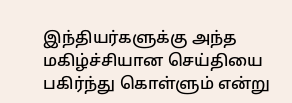இந்தியர்களுக்கு அந்த மகிழ்ச்சியான செய்தியை பகிர்ந்து கொள்ளும் என்று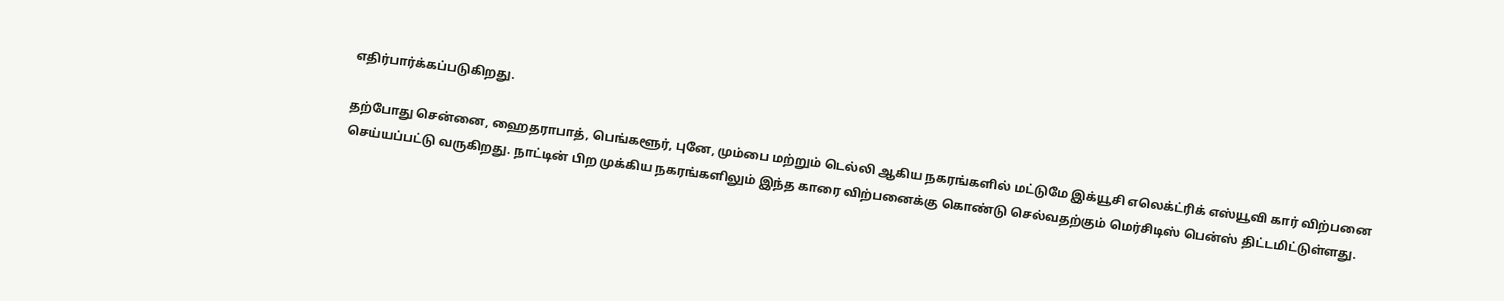எதிர்பார்க்கப்படுகிறது.

தற்போது சென்னை, ஹைதராபாத், பெங்களூர், புனே, மும்பை மற்றும் டெல்லி ஆகிய நகரங்களில் மட்டுமே இக்யூசி எலெக்ட்ரிக் எஸ்யூவி கார் விற்பனை செய்யப்பட்டு வருகிறது. நாட்டின் பிற முக்கிய நகரங்களிலும் இந்த காரை விற்பனைக்கு கொண்டு செல்வதற்கும் மெர்சிடிஸ் பென்ஸ் திட்டமிட்டுள்ளது.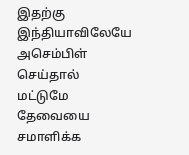இதற்கு இந்தியாவிலேயே அசெம்பிள் செய்தால் மட்டுமே தேவையை சமாளிக்க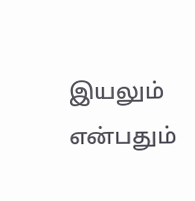இயலும் என்பதும்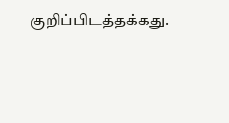குறிப்பிடத்தக்கது.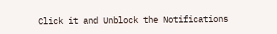Click it and Unblock the Notifications